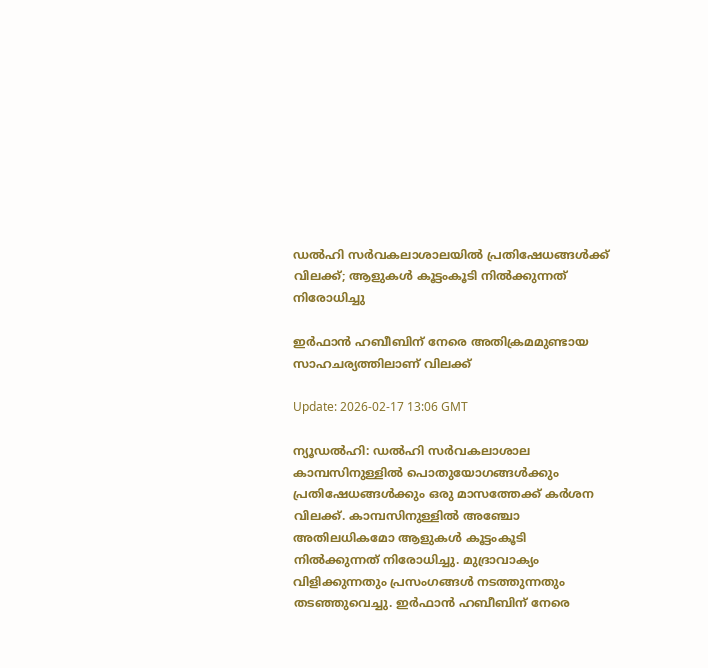ഡല്‍ഹി സര്‍വകലാശാലയില്‍ പ്രതിഷേധങ്ങള്‍ക്ക് വിലക്ക്; ആളുകള്‍ കൂട്ടംകൂടി നില്‍ക്കുന്നത് നിരോധിച്ചു

ഇർഫാൻ ഹബീബിന് നേരെ അതിക്രമമുണ്ടായ സാഹചര്യത്തിലാണ് വിലക്ക്

Update: 2026-02-17 13:06 GMT

ന്യൂഡല്‍ഹി: ഡല്‍ഹി സര്‍വകലാശാല കാമ്പസിനുള്ളില്‍ പൊതുയോഗങ്ങള്‍ക്കും പ്രതിഷേധങ്ങള്‍ക്കും ഒരു മാസത്തേക്ക് കര്‍ശന വിലക്ക്. കാമ്പസിനുള്ളില്‍ അഞ്ചോ അതിലധികമോ ആളുകള്‍ കൂട്ടംകൂടി നില്‍ക്കുന്നത് നിരോധിച്ചു. മുദ്രാവാക്യം വിളിക്കുന്നതും പ്രസംഗങ്ങള്‍ നടത്തുന്നതും തടഞ്ഞുവെച്ചു. ഇര്‍ഫാന്‍ ഹബീബിന് നേരെ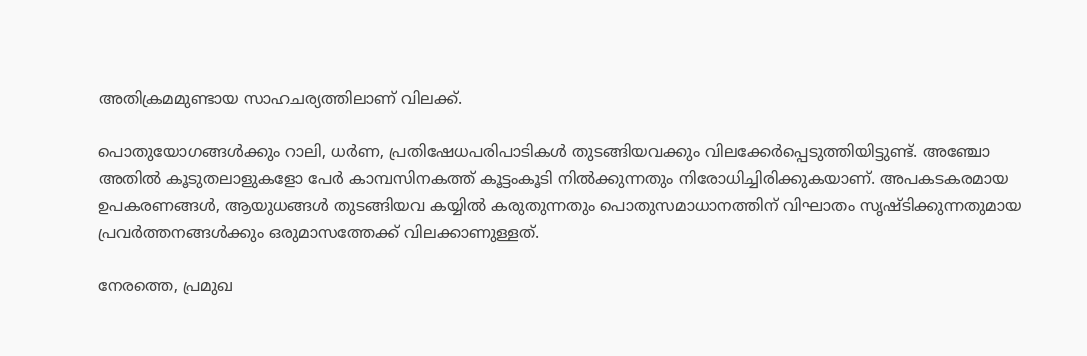അതിക്രമമുണ്ടായ സാഹചര്യത്തിലാണ് വിലക്ക്.

പൊതുയോഗങ്ങള്‍ക്കും റാലി, ധര്‍ണ, പ്രതിഷേധപരിപാടികള്‍ തുടങ്ങിയവക്കും വിലക്കേർപ്പെടുത്തിയിട്ടുണ്ട്. അഞ്ചോ അതില്‍ കൂടുതലാളുകളോ പേര്‍ കാമ്പസിനകത്ത് കൂട്ടംകൂടി നില്‍ക്കുന്നതും നിരോധിച്ചിരിക്കുകയാണ്. അപകടകരമായ ഉപകരണങ്ങള്‍, ആയുധങ്ങള്‍ തുടങ്ങിയവ കയ്യില്‍ കരുതുന്നതും പൊതുസമാധാനത്തിന് വിഘാതം സൃഷ്ടിക്കുന്നതുമായ പ്രവര്‍ത്തനങ്ങള്‍ക്കും ഒരുമാസത്തേക്ക് വിലക്കാണുള്ളത്.

നേരത്തെ, പ്രമുഖ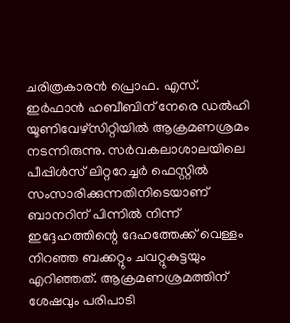ചരിത്രകാരന്‍ പ്രൊഫ. എസ്. ഇര്‍ഫാന്‍ ഹബീബിന് നേരെ ഡല്‍ഹി യൂണിവേഴ്‌സിറ്റിയില്‍ ആക്രമണശ്രമം നടന്നിരുന്നു. സര്‍വകലാശാലയിലെ പീപ്പിള്‍സ് ലിറ്ററേച്ചര്‍ ഫെസ്റ്റില്‍ സംസാരിക്കുന്നതിനിടെയാണ് ബാനറിന് പിന്നില്‍ നിന്ന് ഇദ്ദേഹത്തിന്റെ ദേഹത്തേക്ക് വെള്ളം നിറഞ്ഞ ബക്കറ്റും ചവറ്റുകുട്ടയും എറിഞ്ഞത്. ആക്രമണശ്രമത്തിന് ശേഷവും പരിപാടി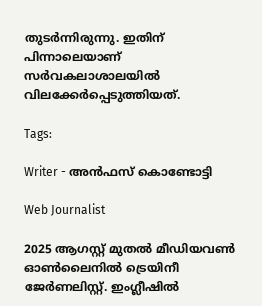തുടര്‍ന്നിരുന്നു. ഇതിന് പിന്നാലെയാണ് സര്‍വകലാശാലയില്‍ വിലക്കേര്‍പ്പെടുത്തിയത്.

Tags:

Writer - അൻഫസ് കൊണ്ടോട്ടി

Web Journalist

2025 ആഗസ്റ്റ് മുതൽ മീഡിയവൺ ഓൺലൈനിൽ ട്രെയിനീ ജേർണലിസ്റ്റ്. ഇംഗ്ലീഷിൽ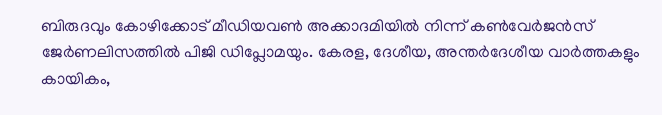ബിരുദവും കോഴിക്കോട് മീഡിയവൺ അക്കാദമിയിൽ നിന്ന് കൺവേർജൻസ് ജേർണലിസത്തിൽ പിജി ഡിപ്ലോമയും. കേരള, ദേശീയ, അന്തർദേശീയ വാർത്തകളും കായികം,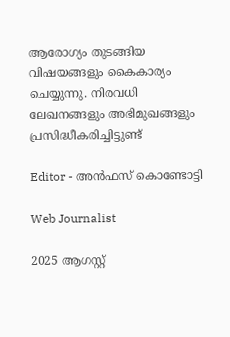ആരോഗ്യം തുടങ്ങിയ വിഷയങ്ങളും കൈകാര്യം ചെയ്യുന്നു. നിരവധി ലേഖനങ്ങളും അഭിമുഖങ്ങളും പ്രസിദ്ധീകരിച്ചിട്ടുണ്ട്

Editor - അൻഫസ് കൊണ്ടോട്ടി

Web Journalist

2025 ആഗസ്റ്റ്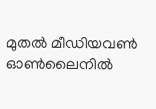മുതൽ മീഡിയവൺ ഓൺലൈനിൽ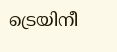ട്രെയിനീ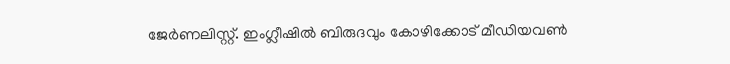ജേർണലിസ്റ്റ്. ഇംഗ്ലീഷിൽ ബിരുദവും കോഴിക്കോട് മീഡിയവൺ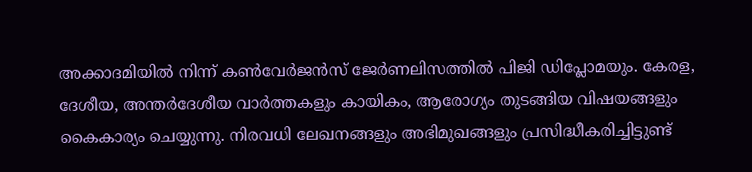അക്കാദമിയിൽ നിന്ന് കൺവേർജൻസ് ജേർണലിസത്തിൽ പിജി ഡിപ്ലോമയും. കേരള, ദേശീയ, അന്തർദേശീയ വാർത്തകളും കായികം, ആരോഗ്യം തുടങ്ങിയ വിഷയങ്ങളും കൈകാര്യം ചെയ്യുന്നു. നിരവധി ലേഖനങ്ങളും അഭിമുഖങ്ങളും പ്രസിദ്ധീകരിച്ചിട്ടുണ്ട്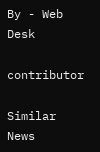By - Web Desk

contributor

Similar News